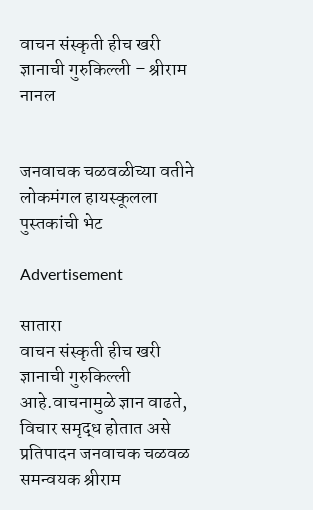वाचन संस्कृती हीच खरी ज्ञानाची गुरुकिल्ली – श्रीराम नानल


जनवाचक चळवळीच्या वतीने लोकमंगल हायस्कूलला पुस्तकांची भेट

Advertisement

सातारा
वाचन संस्कृती हीच खरी ज्ञानाची गुरुकिल्ली आहे.वाचनामुळे ज्ञान वाढते, विचार समृद्ध होतात असे प्रतिपादन जनवाचक चळवळ समन्वयक श्रीराम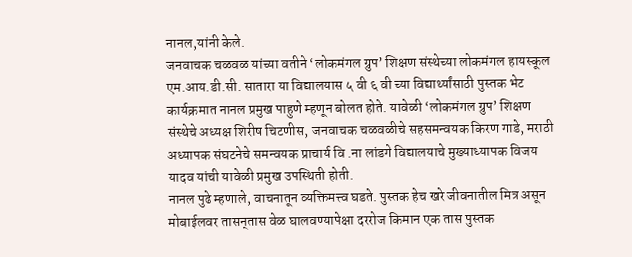नानल,यांनी केले.
जनवाचक चळवळ यांच्या वतीने ‘लोकमंगल ग्रुप’ शिक्षण संस्थेच्या लोकमंगल हायस्कूल एम.आय.डी.सी. सातारा या विद्यालयास ५ वी ६ वी च्या विद्यार्थ्यांसाठी पुस्तक भेट कार्यक्रमात नानल प्रमुख पाहुणे म्हणून बोलत होते. यावेळी ‘लोकमंगल ग्रुप’ शिक्षण संस्थेचे अध्यक्ष शिरीष चिटणीस, जनवाचक चळवळीचे सहसमन्वयक किरण गाडे, मराठी अध्यापक संघटनेचे समन्वयक प्राचार्य वि .ना लांडगे विद्यालयाचे मुख्याध्यापक विजय यादव यांची यावेळी प्रमुख उपस्थिती होती.
नानल पुढे म्हणाले, वाचनातून व्यक्तिमत्त्व घडते. पुस्तक हेच खरे जीवनातील मित्र असून मोबाईलवर तासन्‌तास वेळ घालवण्यापेक्षा दररोज किमान एक तास पुस्तक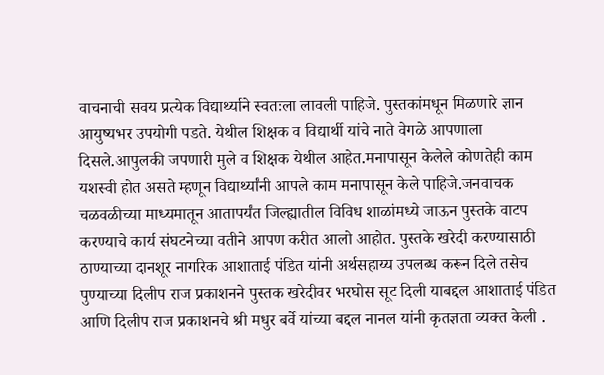वाचनाची सवय प्रत्येक विद्यार्थ्याने स्वतःला लावली पाहिजे. पुस्तकांमधून मिळणारे ज्ञान आयुष्यभर उपयोगी पडते. येथील शिक्षक व विद्यार्थी यांचे नाते वेगळे आपणाला दिसले.आपुलकी जपणारी मुले व शिक्षक येथील आहेत.मनापासून केलेले कोणतेही काम यशस्वी होत असते म्हणून विद्यार्थ्यांनी आपले काम मनापासून केले पाहिजे.जनवाचक चळवळीच्या माध्यमातून आतापर्यंत जिल्ह्यातील विविध शाळांमध्ये जाऊन पुस्तके वाटप करण्याचे कार्य संघटनेच्या वतीने आपण करीत आलो आहोत. पुस्तके खरेदी करण्यासाठी ठाण्याच्या दानशूर नागरिक आशाताई पंडित यांनी अर्थसहाय्य उपलब्ध करून दिले तसेच पुण्याच्या दिलीप राज प्रकाशनने पुस्तक खरेदीवर भरघोस सूट दिली याबद्दल आशाताई पंडित आणि दिलीप राज प्रकाशनचे श्री मधुर बर्वे यांच्या बद्दल नानल यांनी कृतज्ञता व्यक्त केली .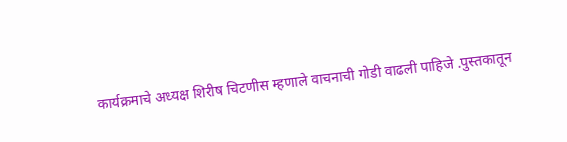कार्यक्रमाचे अध्यक्ष शिरीष चिटणीस म्हणाले वाचनाची गोडी वाढली पाहिजे .पुस्तकातून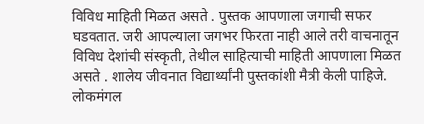विविध माहिती मिळत असते . पुस्तक आपणाला जगाची सफर घडवतात. जरी आपल्याला जगभर फिरता नाही आले तरी वाचनातून विविध देशांची संस्कृती, तेथील साहित्याची माहिती आपणाला मिळत असते . शालेय जीवनात विद्यार्थ्यांनी पुस्तकांशी मैत्री केली पाहिजे. लोकमंगल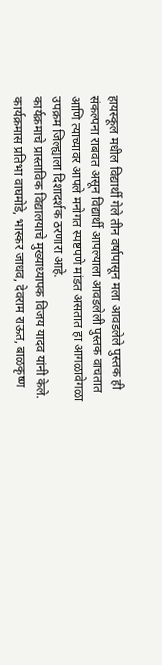हायस्कूल मधील विद्यार्थी गेले तीन वर्षापासून मला आवडलेले पुस्तक ही संकल्पना राबवत असून विद्यार्थी आपल्याला आवडलेली पुस्तक वाचतात आणि त्याच्यावर आपले मनोगत स्पष्टपणे मांडत असतात हा आगळावेगळा उपक्रम जिल्ह्याला दिशादर्शक ठरणारा आहे.
कार्यक्रमाचे प्रास्ताविक विद्यालयाचे मुख्याध्यापक विजय यादव यांनी केले. कार्यक्रमास प्रतिभा वाघमोडे, भास्कर जाधव, देवराम राऊत, बाळकृष्ण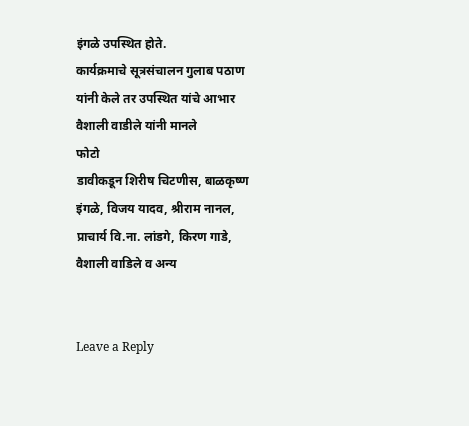इंगळे उपस्थित होते.
कार्यक्रमाचे सूत्रसंचालन गुलाब पठाण यांनी केले तर उपस्थित यांचे आभार वैशाली वाडीले यांनी मानले
फोटो
डावीकडून शिरीष चिटणीस, बाळकृष्ण इंगळे, विजय यादव, श्रीराम नानल, प्राचार्य वि.ना. लांडगे, किरण गाडे, वैशाली वाडिले व अन्य


Leave a Reply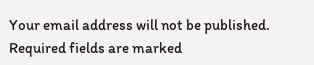Your email address will not be published. Required fields are marked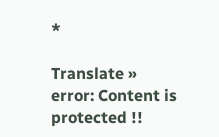*

Translate »
error: Content is protected !!